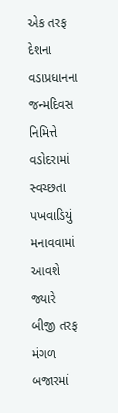એક તરફ દેશના વડાપ્રધાનના જન્મદિવસ નિમિત્તે વડોદરામાં સ્વચ્છતા પખવાડિયું મનાવવામાં આવશે જ્યારે બીજી તરફ મંગળ બજારમાં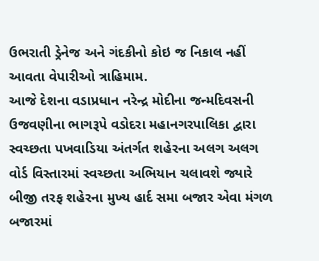ઉભરાતી ડ્રેનેજ અને ગંદકીનો કોઇ જ નિકાલ નહીં આવતા વેપારીઓ ત્રાહિમામ.
આજે દેશના વડાપ્રધાન નરેન્દ્ર મોદીના જન્મદિવસની ઉજવણીના ભાગરૂપે વડોદરા મહાનગરપાલિકા દ્વારા સ્વચ્છતા પખવાડિયા અંતર્ગત શહેરના અલગ અલગ વોર્ડ વિસ્તારમાં સ્વચ્છતા અભિયાન ચલાવશે જ્યારે બીજી તરફ શહેરના મુખ્ય હાર્દ સમા બજાર એવા મંગળ બજારમાં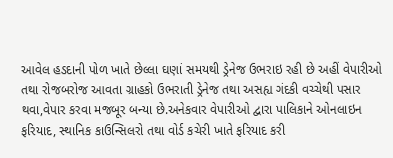આવેલ હડદાની પોળ ખાતે છેલ્લા ઘણાં સમયથી ડ્રેનેજ ઉભરાઇ રહી છે અહીં વેપારીઓ તથા રોજબરોજ આવતા ગ્રાહકો ઉભરાતી ડ્રેનેજ તથા અસહ્ય ગંદકી વચ્ચેથી પસાર થવા,વેપાર કરવા મજબૂર બન્યા છે.અનેકવાર વેપારીઓ દ્વારા પાલિકાને ઓનલાઇન ફરિયાદ, સ્થાનિક કાઉન્સિલરો તથા વોર્ડ કચેરી ખાતે ફરિયાદ કરી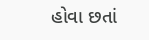હોવા છતાં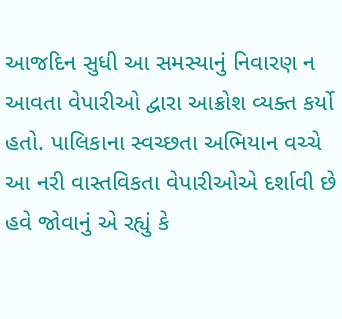આજદિન સુધી આ સમસ્યાનું નિવારણ ન આવતા વેપારીઓ દ્વારા આક્રોશ વ્યક્ત કર્યો હતો. પાલિકાના સ્વચ્છતા અભિયાન વચ્ચે આ નરી વાસ્તવિકતા વેપારીઓએ દર્શાવી છે હવે જોવાનું એ રહ્યું કે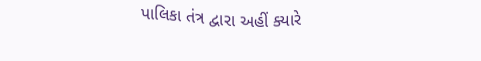પાલિકા તંત્ર દ્વારા અહીં ક્યારે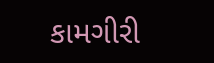કામગીરી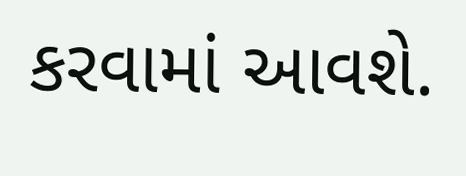કરવામાં આવશે.